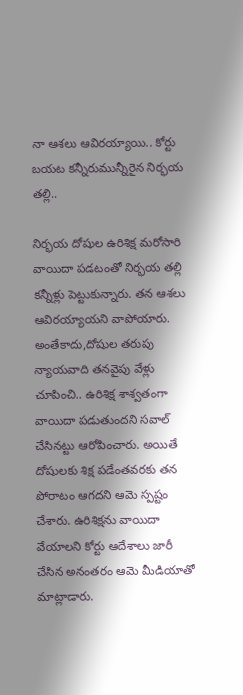నా ఆశలు ఆవిరయ్యాయి.. కోర్టు బయట కన్నీరుమున్నీరైన నిర్భయ తల్లి..

నిర్భయ దోషుల ఉరిశిక్ష మరోసారి వాయిదా పడటంతో నిర్భయ తల్లి కన్నీళ్లు పెట్టుకున్నారు. తన ఆశలు ఆవిరయ్యాయని వాపోయారు. అంతేకాదు,దోషుల తరుపు న్యాయవాది తనవైపు వేళ్లు చూపించి.. ఉరిశిక్ష శాశ్వతంగా వాయిదా పడుతుందని సవాల్ చేసినట్టు ఆరోపించారు. అయితే దోషులకు శిక్ష పడేంతవరకు తన పోరాటం ఆగదని ఆమె స్పష్టం చేశారు. ఉరిశిక్షను వాయిదా వేయాలని కోర్టు ఆదేశాలు జారీ చేసిన అనంతరం ఆమె మీడియాతో మాట్లాడారు.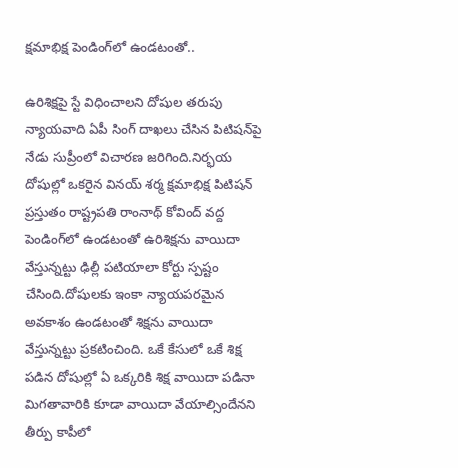క్షమాభిక్ష పెండింగ్‌లో ఉండటంతో..

ఉరిశిక్షపై స్టే విధించాలని దోషుల తరుపు న్యాయవాది ఏపీ సింగ్ దాఖలు చేసిన పిటిషన్‌పై నేడు సుప్రీంలో విచారణ జరిగింది.నిర్భయ దోషుల్లో ఒకరైన వినయ్ శర్మ క్షమాభిక్ష పిటిషన్ ప్రస్తుతం రాష్ట్రపతి రాంనాథ్ కోవింద్ వద్ద పెండింగ్‌లో ఉండటంతో ఉరిశిక్షను వాయిదా వేస్తున్నట్టు ఢిల్లీ పటియాలా కోర్టు స్పష్టం చేసింది.దోషులకు ఇంకా న్యాయపరమైన అవకాశం ఉండటంతో శిక్షను వాయిదా వేస్తున్నట్టు ప్రకటించింది. ఒకే కేసులో ఒకే శిక్ష పడిన దోషుల్లో ఏ ఒక్కరికి శిక్ష వాయిదా పడినా మిగతావారికి కూడా వాయిదా వేయాల్సిందేనని తీర్పు కాపీలో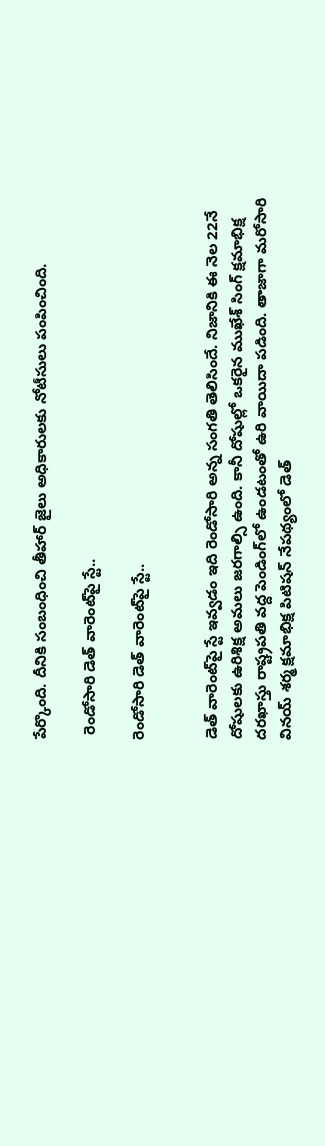పేర్కొంది. దీనికి సంబంధించి తీహార్ జైలు అధికారులకు నోటీసులు పంపించింది.

 రెండోసారి డెత్ వారెంట్‌పై స్టే..

రెండోసారి డెత్ వారెంట్‌పై స్టే..


డెత్ వారెంట్‌పై స్టే ఇవ్వడం ఇది రెండోసారి అన్న సంగతి తెలిసిందే. నిజానికి ఈ నెల 22నే దోషులకు ఉరిశిక్ష అమలు జరగాల్సి ఉంది. కానీ దోషుల్లో ఒకరైన ముఖేశ్ సింగ్ క్షమాభిక్ష దరఖాస్తు రాష్ట్రపతి వద్ద పెండింగ్‌లో ఉండటంతో ఉరి వాయిదా పడింది. తాజాగా మరోసారి వినయ్ శర్మ క్షమాభిక్ష పిటిషన్ నేపథ్యంలో డెత్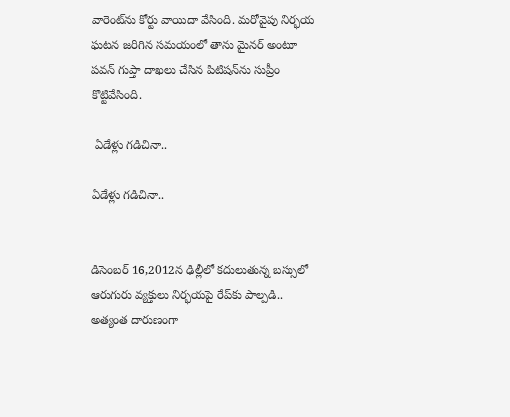వారెంట్‌ను కోర్టు వాయిదా వేసింది. మరోవైపు నిర్భయ ఘటన జరిగిన సమయంలో తాను మైనర్ అంటూ పవన్ గుప్తా దాఖలు చేసిన పిటిషన్‌ను సుప్రీం కొట్టివేసింది.

 ఏడేళ్లు గడిచినా..

ఏడేళ్లు గడిచినా..


డిసెంబర్ 16,2012న ఢిల్లీలో కదులుతున్న బస్సులో ఆరుగురు వ్యక్తులు నిర్భయపై రేప్‌కు పాల్పడి.. అత్యంత దారుణంగా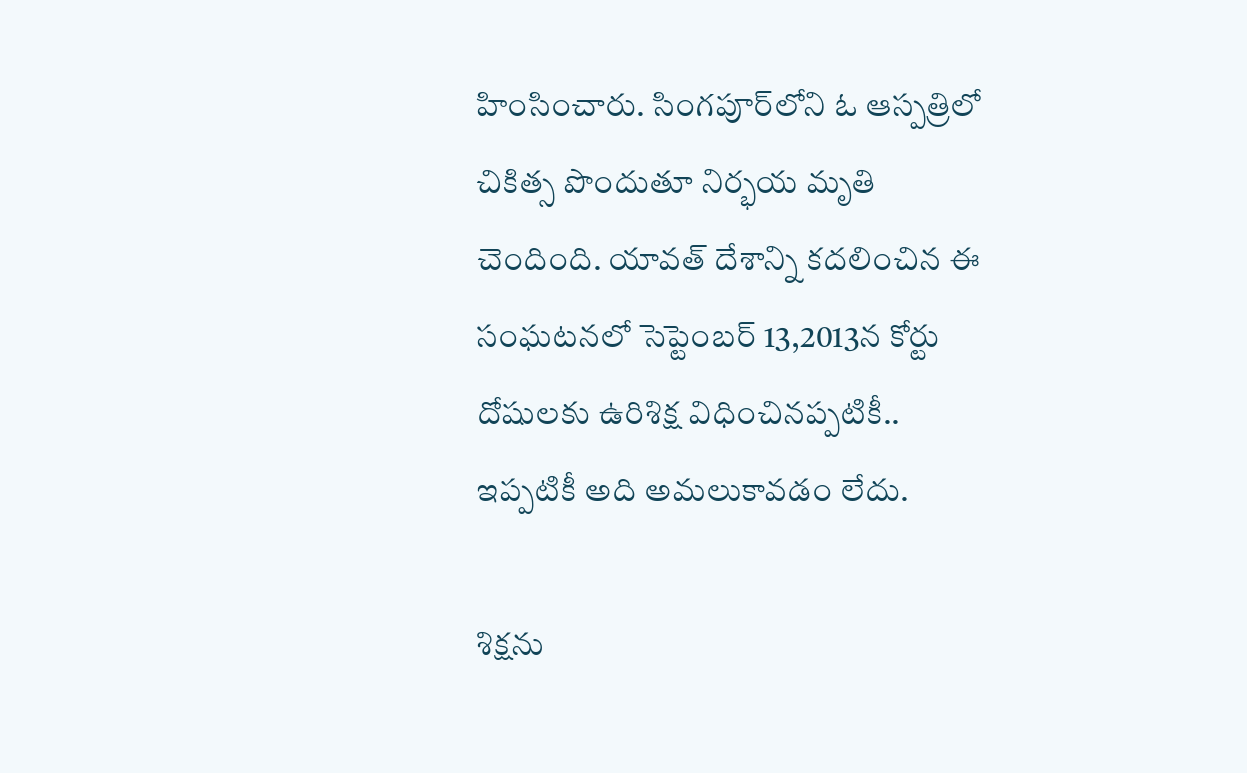హింసించారు. సింగపూర్‌లోని ఓ ఆస్పత్రిలో చికిత్స పొందుతూ నిర్భయ మృతి చెందింది. యావత్ దేశాన్ని కదలించిన ఈ సంఘటనలో సెప్టెంబర్ 13,2013న కోర్టు దోషులకు ఉరిశిక్ష విధించినప్పటికీ.. ఇప్పటికీ అది అమలుకావడం లేదు.

శిక్షను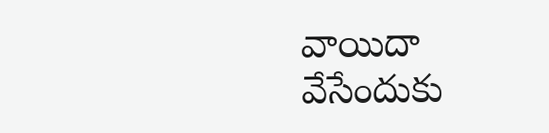వాయిదా వేసేందుకు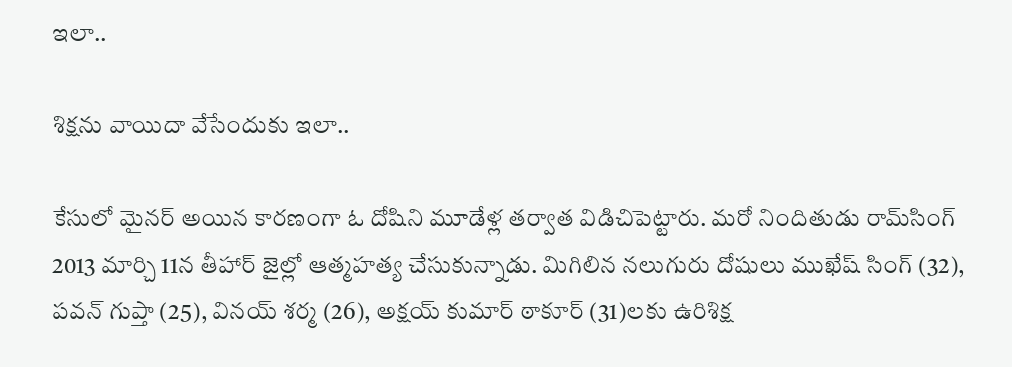ఇలా..

శిక్షను వాయిదా వేసేందుకు ఇలా..

కేసులో మైనర్ అయిన కారణంగా ఓ దోషిని మూడేళ్ల తర్వాత విడిచిపెట్టారు. మరో నిందితుడు రామ్‌సింగ్ 2013 మార్చి 11న తీహార్‌ జైల్లో ఆత్మహత్య చేసుకున్నాడు. మిగిలిన నలుగురు దోషులు ముఖేష్‌ సింగ్‌ (32), పవన్‌ గుప్తా (25), వినయ్‌ శర్మ (26), అక్షయ్‌ కుమార్‌ ఠాకూర్‌ (31)లకు ఉరిశిక్ష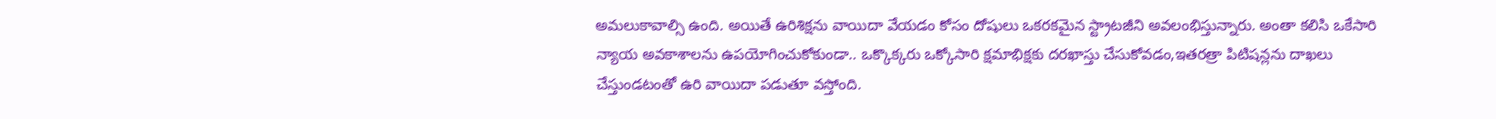అమలుకావాల్సి ఉంది. అయితే ఉరిశిక్షను వాయిదా వేయడం కోసం దోషులు ఒకరకమైన స్ట్రాటజీని అవలంభిస్తున్నారు. అంతా కలిసి ఒకేసారి న్యాయ అవకాశాలను ఉపయోగించుకోకుండా.. ఒక్కొక్కరు ఒక్కోసారి క్షమాభిక్షకు దరఖాస్తు చేసుకోవడం,ఇతరత్రా పిటిషన్లను దాఖలు చేస్తుండటంతో ఉరి వాయిదా పడుతూ వస్తోంది.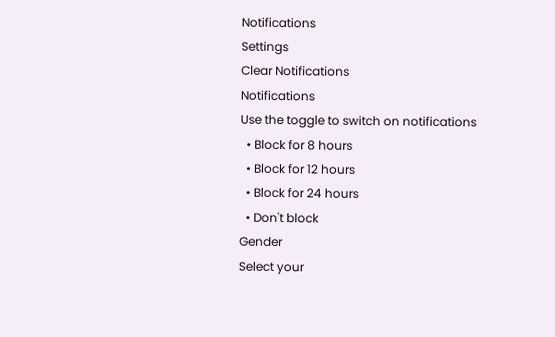Notifications
Settings
Clear Notifications
Notifications
Use the toggle to switch on notifications
  • Block for 8 hours
  • Block for 12 hours
  • Block for 24 hours
  • Don't block
Gender
Select your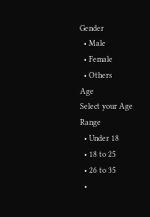Gender
  • Male
  • Female
  • Others
Age
Select your Age Range
  • Under 18
  • 18 to 25
  • 26 to 35
  •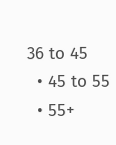36 to 45
  • 45 to 55
  • 55+